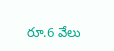రూ.6 వేలు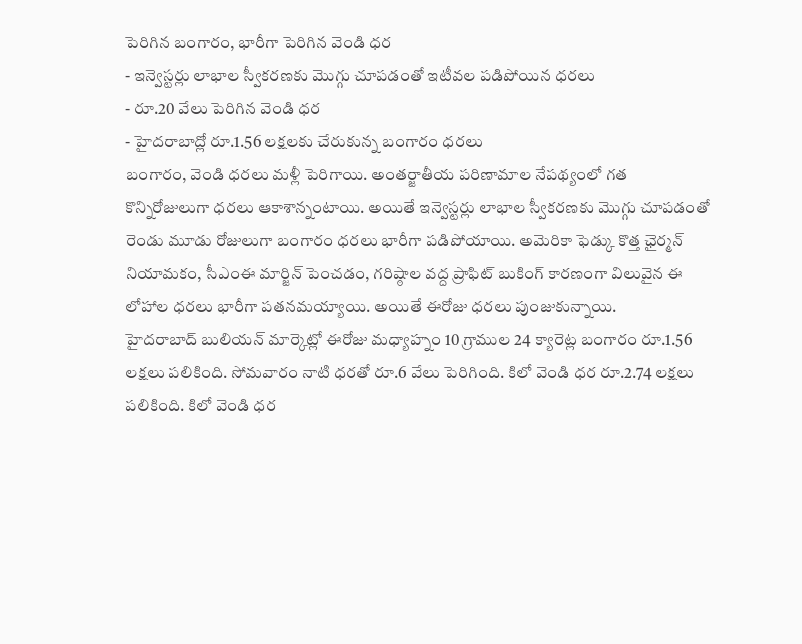పెరిగిన బంగారం, భారీగా పెరిగిన వెండి ధర
- ఇన్వెస్టర్లు లాభాల స్వీకరణకు మొగ్గు చూపడంతో ఇటీవల పడిపోయిన ధరలు
- రూ.20 వేలు పెరిగిన వెండి ధర
- హైదరాబాద్లో రూ.1.56 లక్షలకు చేరుకున్న బంగారం ధరలు
బంగారం, వెండి ధరలు మళ్లీ పెరిగాయి. అంతర్జాతీయ పరిణామాల నేపథ్యంలో గత కొన్నిరోజులుగా ధరలు ఆకాశాన్నంటాయి. అయితే ఇన్వెస్టర్లు లాభాల స్వీకరణకు మొగ్గు చూపడంతో రెండు మూడు రోజులుగా బంగారం ధరలు భారీగా పడిపోయాయి. అమెరికా ఫెడ్కు కొత్త ఛైర్మన్ నియామకం, సీఎంఈ మార్జిన్ పెంచడం, గరిష్ఠాల వద్ద ప్రాఫిట్ బుకింగ్ కారణంగా విలువైన ఈ లోహాల ధరలు భారీగా పతనమయ్యాయి. అయితే ఈరోజు ధరలు పుంజుకున్నాయి.
హైదరాబాద్ బులియన్ మార్కెట్లో ఈరోజు మధ్యాహ్నం 10 గ్రాముల 24 క్యారెట్ల బంగారం రూ.1.56 లక్షలు పలికింది. సోమవారం నాటి ధరతో రూ.6 వేలు పెరిగింది. కిలో వెండి ధర రూ.2.74 లక్షలు పలికింది. కిలో వెండి ధర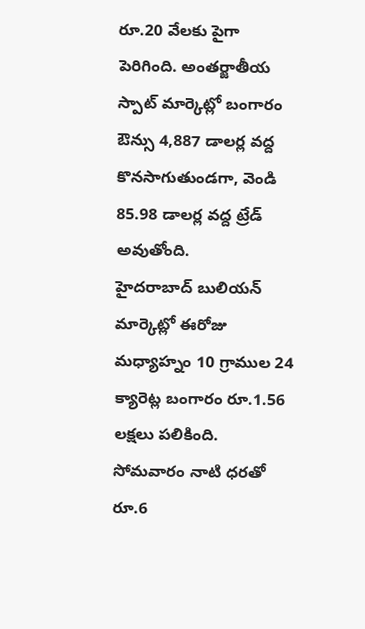రూ.20 వేలకు పైగా పెరిగింది. అంతర్జాతీయ స్పాట్ మార్కెట్లో బంగారం ఔన్సు 4,887 డాలర్ల వద్ద కొనసాగుతుండగా, వెండి 85.98 డాలర్ల వద్ద ట్రేడ్ అవుతోంది.
హైదరాబాద్ బులియన్ మార్కెట్లో ఈరోజు మధ్యాహ్నం 10 గ్రాముల 24 క్యారెట్ల బంగారం రూ.1.56 లక్షలు పలికింది. సోమవారం నాటి ధరతో రూ.6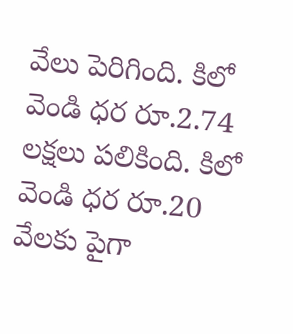వేలు పెరిగింది. కిలో వెండి ధర రూ.2.74 లక్షలు పలికింది. కిలో వెండి ధర రూ.20 వేలకు పైగా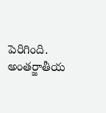పెరిగింది. అంతర్జాతీయ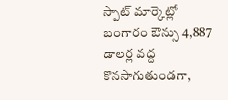స్పాట్ మార్కెట్లో బంగారం ఔన్సు 4,887 డాలర్ల వద్ద కొనసాగుతుండగా,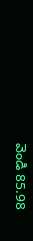వెండి 85.98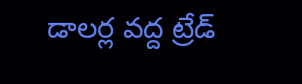డాలర్ల వద్ద ట్రేడ్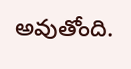అవుతోంది.